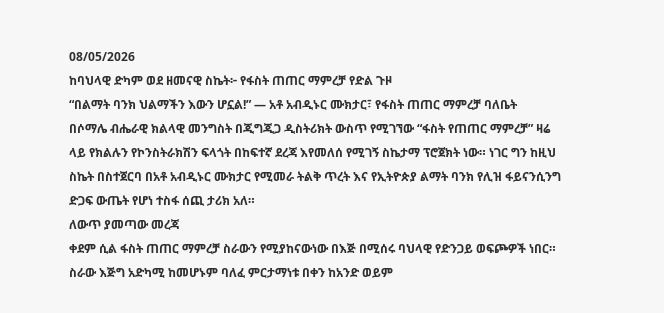08/05/2026
ከባህላዊ ድካም ወደ ዘመናዊ ስኬት፦ የፋስት ጠጠር ማምረቻ የድል ጉዞ
“በልማት ባንክ ህልማችን እውን ሆኗል!” — አቶ አብዲኑር ሙክታር፣ የፋስት ጠጠር ማምረቻ ባለቤት
በሶማሌ ብሔራዊ ክልላዊ መንግስት በጂግጂጋ ዲስትሪክት ውስጥ የሚገኘው “ፋስት የጠጠር ማምረቻ” ዛሬ ላይ የክልሉን የኮንስትራክሽን ፍላጎት በከፍተኛ ደረጃ እየመለሰ የሚገኝ ስኬታማ ፕሮጀክት ነው። ነገር ግን ከዚህ ስኬት በስተጀርባ በአቶ አብዲኑር ሙክታር የሚመራ ትልቅ ጥረት እና የኢትዮጵያ ልማት ባንክ የሊዝ ፋይናንሲንግ ድጋፍ ውጤት የሆነ ተስፋ ሰጪ ታሪክ አለ።
ለውጥ ያመጣው መረጃ
ቀደም ሲል ፋስት ጠጠር ማምረቻ ስራውን የሚያከናውነው በእጅ በሚሰሩ ባህላዊ የድንጋይ ወፍጮዎች ነበር። ስራው እጅግ አድካሚ ከመሆኑም ባለፈ ምርታማነቱ በቀን ከአንድ ወይም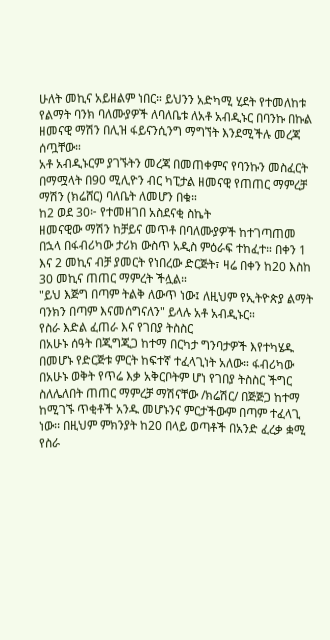ሁለት መኪና አይዘልም ነበር። ይህንን አድካሚ ሂደት የተመለከቱ የልማት ባንክ ባለሙያዎች ለባለቤቱ ለአቶ አብዲኑር በባንኩ በኩል ዘመናዊ ማሽን በሊዝ ፋይናንሲንግ ማግኘት እንደሚችሉ መረጃ ሰጧቸው።
አቶ አብዲኑርም ያገኙትን መረጃ በመጠቀምና የባንኩን መስፈርት በማሟላት በ90 ሚሊዮን ብር ካፒታል ዘመናዊ የጠጠር ማምረቻ ማሽን (ክሬሸር) ባለቤት ለመሆን በቁ።
ከ2 ወደ 30፦ የተመዘገበ አስደናቂ ስኬት
ዘመናዊው ማሽን ከቻይና መጥቶ በባለሙያዎች ከተገጣጠመ በኋላ በፋብሪካው ታሪክ ውስጥ አዲስ ምዕራፍ ተከፈተ። በቀን 1 እና 2 መኪና ብቻ ያመርት የነበረው ድርጅት፣ ዛሬ በቀን ከ20 እስከ 30 መኪና ጠጠር ማምረት ችሏል።
"ይህ እጅግ በጣም ትልቅ ለውጥ ነው፤ ለዚህም የኢትዮጵያ ልማት ባንክን በጣም እናመሰግናለን" ይላሉ አቶ አብዲኑር።
የስራ እድል ፈጠራ እና የገበያ ትስስር
በአሁኑ ሰዓት በጂግጂጋ ከተማ በርካታ ግንባታዎች እየተካሄዱ በመሆኑ የድርጅቱ ምርት ከፍተኛ ተፈላጊነት አለው። ፋብሪካው በአሁኑ ወቅት የጥሬ እቃ አቅርቦትም ሆነ የገበያ ትስስር ችግር ስለሌለበት ጠጠር ማምረቻ ማሽናቸው /ክሬሽር/ በጅጅጋ ከተማ ከሚገኙ ጥቂቶች አንዱ መሆኑንና ምርታችውም በጣም ተፈላጊ ነው፡፡ በዚህም ምክንያት ከ20 በላይ ወጣቶች በአንድ ፈረቃ ቋሚ የስራ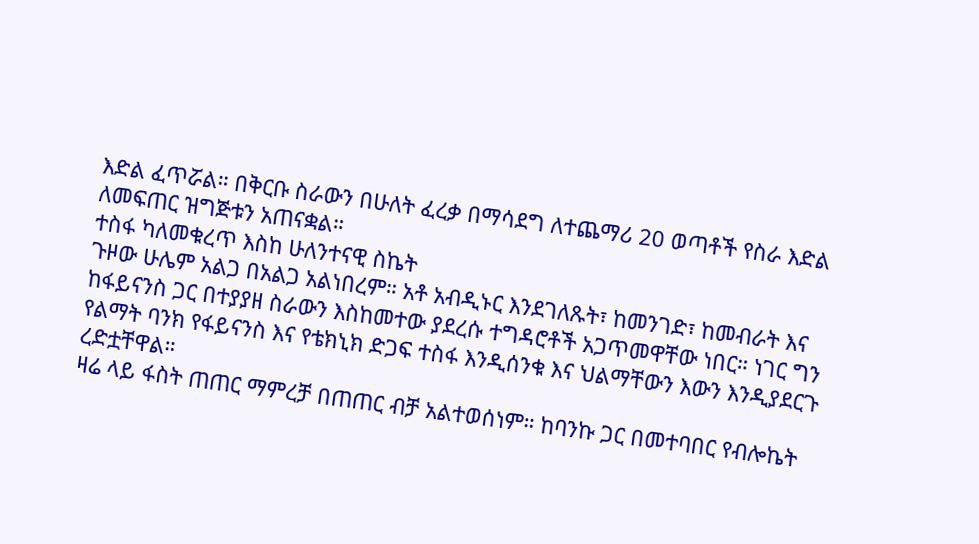እድል ፈጥሯል። በቅርቡ ስራውን በሁለት ፈረቃ በማሳደግ ለተጨማሪ 20 ወጣቶች የስራ እድል ለመፍጠር ዝግጅቱን አጠናቋል።
ተስፋ ካለመቁረጥ እስከ ሁለንተናዊ ስኬት
ጉዞው ሁሌም አልጋ በአልጋ አልነበረም። አቶ አብዲኑር እንደገለጹት፣ ከመንገድ፣ ከመብራት እና ከፋይናንስ ጋር በተያያዘ ስራውን እስከመተው ያደረሱ ተግዳሮቶች አጋጥመዋቸው ነበር። ነገር ግን የልማት ባንክ የፋይናንስ እና የቴክኒክ ድጋፍ ተስፋ እንዲሰንቁ እና ህልማቸውን እውን እንዲያደርጉ ረድቷቸዋል።
ዛሬ ላይ ፋስት ጠጠር ማምረቻ በጠጠር ብቻ አልተወሰነም። ከባንኩ ጋር በመተባበር የብሎኬት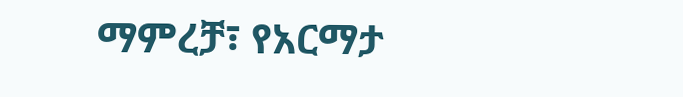ማምረቻ፣ የአርማታ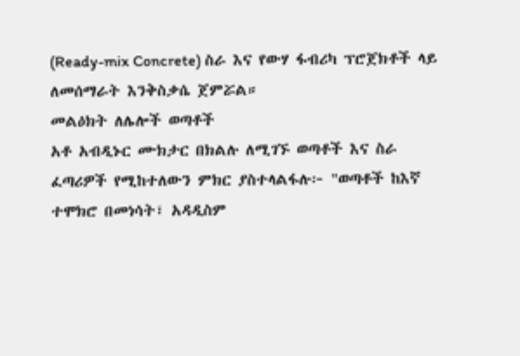(Ready-mix Concrete) ስራ እና የውሃ ፋብሪካ ፕሮጀክቶች ላይ ለመሰማራት እንቅስቃሴ ጀምሯል።
መልዕክት ለሌሎች ወጣቶች
አቶ አብዲኑር ሙክታር በክልሉ ለሚገኙ ወጣቶች እና ስራ ፈጣሪዎች የሚከተለውን ምክር ያስተላልፋሉ፦ "ወጣቶች ከእኛ ተሞክሮ በመነሳት፣ አዳዲስም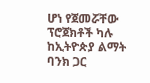ሆነ የጀመሯቸው ፕሮጀክቶች ካሉ ከኢትዮጵያ ልማት ባንክ ጋር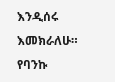እንዲሰሩ እመክራለሁ። የባንኩ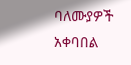ባለሙያዎች አቀባበል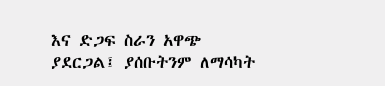እና ድጋፍ ስራን አዋጭ ያደርጋል፤ ያሰቡትንም ለማሳካት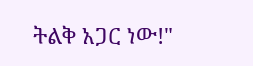ትልቅ አጋር ነው!"